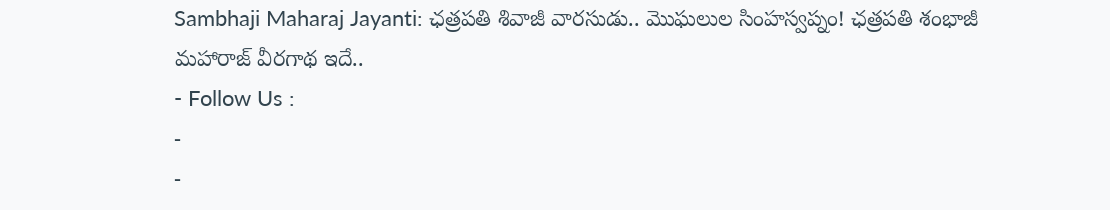Sambhaji Maharaj Jayanti: ఛత్రపతి శివాజీ వారసుడు.. మొఘలుల సింహస్వప్నం! ఛత్రపతి శంభాజీ మహారాజ్ వీరగాథ ఇదే..
- Follow Us :
-
-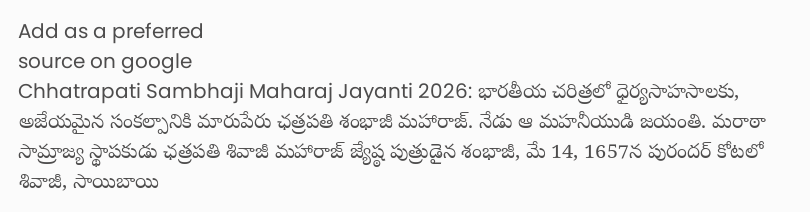Add as a preferred
source on google
Chhatrapati Sambhaji Maharaj Jayanti 2026: భారతీయ చరిత్రలో ధైర్యసాహసాలకు, అజేయమైన సంకల్పానికి మారుపేరు ఛత్రపతి శంభాజీ మహారాజ్. నేడు ఆ మహనీయుడి జయంతి. మరాఠా సామ్రాజ్య స్థాపకుడు ఛత్రపతి శివాజీ మహారాజ్ జ్యేష్ఠ పుత్రుడైన శంభాజీ, మే 14, 1657న పురందర్ కోటలో శివాజీ, సాయిబాయి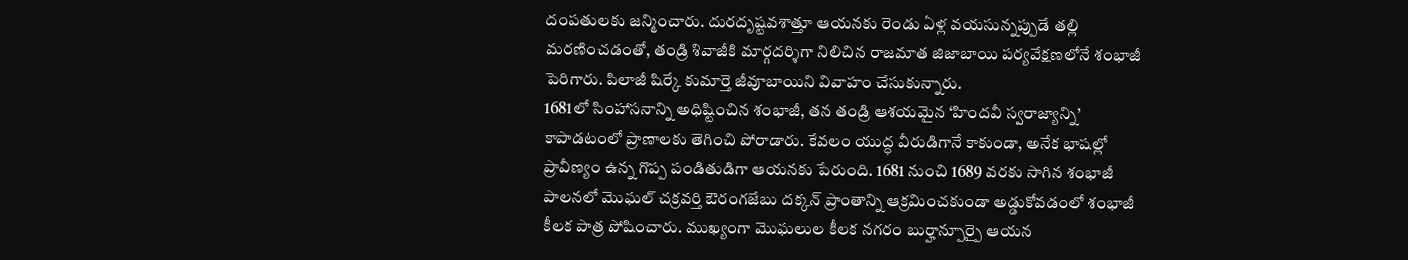దంపతులకు జన్మించారు. దురదృష్టవశాత్తూ ఆయనకు రెండు ఏళ్ల వయసున్నప్పుడే తల్లి మరణించడంతో, తండ్రి శివాజీకి మార్గదర్శిగా నిలిచిన రాజమాత జిజాబాయి పర్యవేక్షణలోనే శంభాజీ పెరిగారు. పిలాజీ షిర్కే కుమార్తె జీవూబాయిని వివాహం చేసుకున్నారు.
1681లో సింహాసనాన్ని అధిష్టించిన శంభాజీ, తన తండ్రి ఆశయమైన ‘హిందవీ స్వరాజ్యాన్ని’ కాపాడటంలో ప్రాణాలకు తెగించి పోరాడారు. కేవలం యుద్ధ వీరుడిగానే కాకుండా, అనేక భాషల్లో ప్రావీణ్యం ఉన్న గొప్ప పండితుడిగా ఆయనకు పేరుంది. 1681 నుంచి 1689 వరకు సాగిన శంభాజీ పాలనలో మొఘల్ చక్రవర్తి ఔరంగజేబు దక్కన్ ప్రాంతాన్ని ఆక్రమించకుండా అడ్డుకోవడంలో శంభాజీ కీలక పాత్ర పోషించారు. ముఖ్యంగా మొఘలుల కీలక నగరం బుర్హాన్పూర్పై ఆయన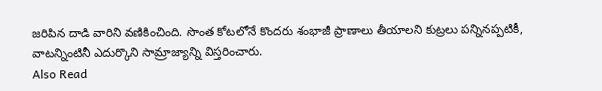జరిపిన దాడి వారిని వణికించింది. సొంత కోటలోనే కొందరు శంభాజీ ప్రాణాలు తీయాలని కుట్రలు పన్నినప్పటికీ, వాటన్నింటినీ ఎదుర్కొని సామ్రాజ్యాన్ని విస్తరించారు.
Also Read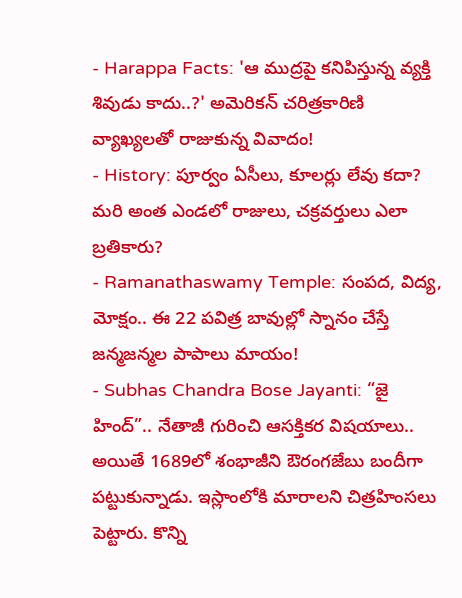- Harappa Facts: 'ఆ ముద్రపై కనిపిస్తున్న వ్యక్తి శివుడు కాదు..?' అమెరికన్ చరిత్రకారిణి వ్యాఖ్యలతో రాజుకున్న వివాదం!
- History: పూర్వం ఏసీలు, కూలర్లు లేవు కదా? మరి అంత ఎండలో రాజులు, చక్రవర్తులు ఎలా బ్రతికారు?
- Ramanathaswamy Temple: సంపద, విద్య, మోక్షం.. ఈ 22 పవిత్ర బావుల్లో స్నానం చేస్తే జన్మజన్మల పాపాలు మాయం!
- Subhas Chandra Bose Jayanti: “జై హింద్”.. నేతాజీ గురించి ఆసక్తికర విషయాలు..
అయితే 1689లో శంభాజీని ఔరంగజేబు బందీగా పట్టుకున్నాడు. ఇస్లాంలోకి మారాలని చిత్రహింసలు పెట్టారు. కొన్ని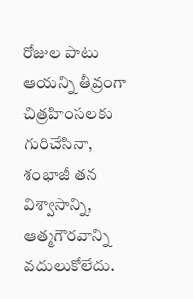రోజుల పాటు ఆయన్ని తీవ్రంగా చిత్రహింసలకు గురిచేసినా, శంభాజీ తన విశ్వాసాన్ని, ఆత్మగౌరవాన్ని వదులుకోలేదు.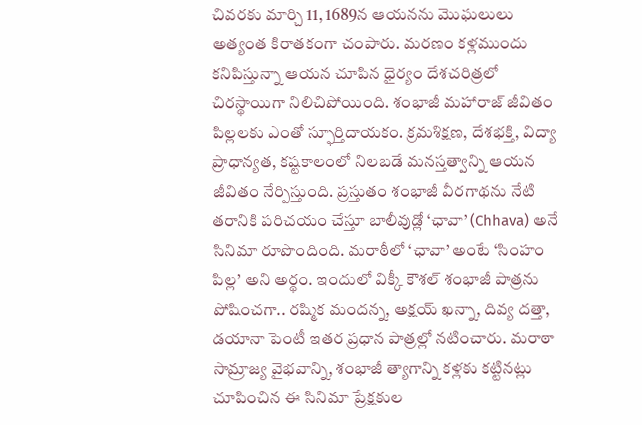చివరకు మార్చి 11, 1689న ఆయనను మొఘలులు అత్యంత కిరాతకంగా చంపారు. మరణం కళ్లముందు కనిపిస్తున్నా ఆయన చూపిన ధైర్యం దేశచరిత్రలో చిరస్థాయిగా నిలిచిపోయింది. శంభాజీ మహారాజ్ జీవితం పిల్లలకు ఎంతో స్ఫూర్తిదాయకం. క్రమశిక్షణ, దేశభక్తి, విద్యా ప్రాధాన్యత, కష్టకాలంలో నిలబడే మనస్తత్వాన్ని ఆయన జీవితం నేర్పిస్తుంది. ప్రస్తుతం శంభాజీ వీరగాథను నేటి తరానికి పరిచయం చేస్తూ బాలీవుడ్లో ‘ఛావా’ (Chhava) అనే సినిమా రూపొందింది. మరాఠీలో ‘ఛావా’ అంటే ‘సింహం పిల్ల’ అని అర్థం. ఇందులో విక్కీ కౌశల్ శంభాజీ పాత్రను పోషించగా.. రష్మిక మందన్న, అక్షయ్ ఖన్నా, దివ్య దత్తా, డయానా పెంటీ ఇతర ప్రధాన పాత్రల్లో నటించారు. మరాఠా సామ్రాజ్య వైభవాన్ని, శంభాజీ త్యాగాన్ని కళ్లకు కట్టినట్లు చూపించిన ఈ సినిమా ప్రేక్షకుల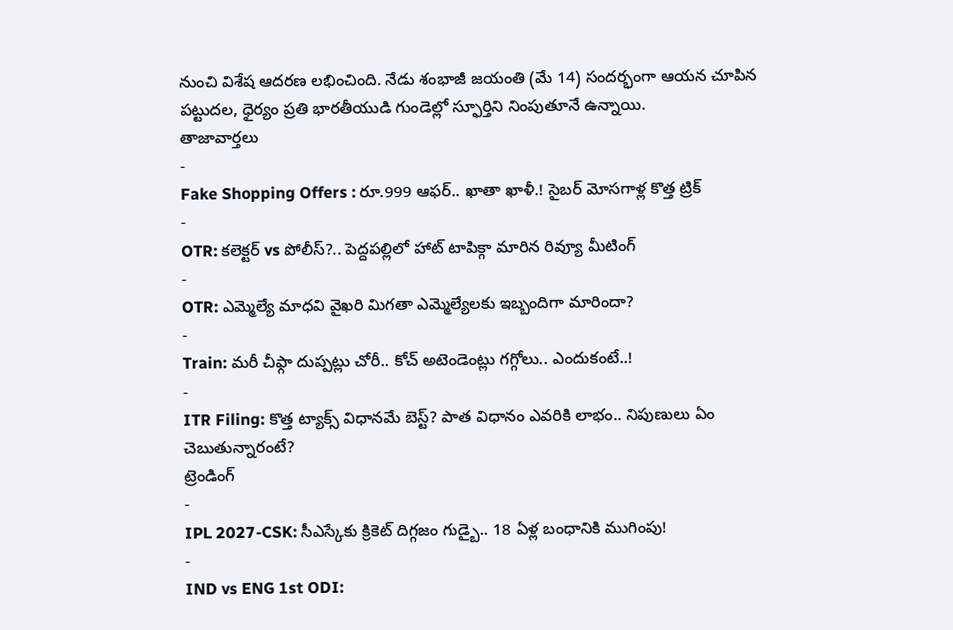నుంచి విశేష ఆదరణ లభించింది. నేడు శంభాజీ జయంతి (మే 14) సందర్భంగా ఆయన చూపిన పట్టుదల, ధైర్యం ప్రతి భారతీయుడి గుండెల్లో స్ఫూర్తిని నింపుతూనే ఉన్నాయి.
తాజావార్తలు
-
Fake Shopping Offers : రూ.999 ఆఫర్.. ఖాతా ఖాళీ.! సైబర్ మోసగాళ్ల కొత్త ట్రిక్
-
OTR: కలెక్టర్ vs పోలీస్?.. పెద్దపల్లిలో హాట్ టాపిక్గా మారిన రివ్యూ మీటింగ్
-
OTR: ఎమ్మెల్యే మాధవి వైఖరి మిగతా ఎమ్మెల్యేలకు ఇబ్బందిగా మారిందా?
-
Train: మరీ చీఫ్గా దుప్పట్లు చోరీ.. కోచ్ అటెండెంట్లు గగ్గోలు.. ఎందుకంటే..!
-
ITR Filing: కొత్త ట్యాక్స్ విధానమే బెస్ట్? పాత విధానం ఎవరికి లాభం.. నిపుణులు ఏం చెబుతున్నారంటే?
ట్రెండింగ్
-
IPL 2027-CSK: సీఎస్కేకు క్రికెట్ దిగ్గజం గుడ్బై.. 18 ఏళ్ల బంధానికి ముగింపు!
-
IND vs ENG 1st ODI: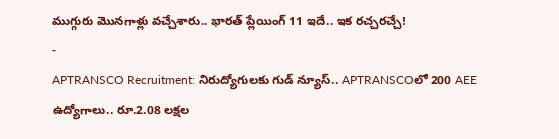ముగ్గురు మొనగాళ్లు వచ్చేశారు.. భారత్ ప్లేయింగ్ 11 ఇదే.. ఇక రచ్చరచ్చే!
-
APTRANSCO Recruitment: నిరుద్యోగులకు గుడ్ న్యూస్.. APTRANSCOలో 200 AEE ఉద్యోగాలు.. రూ.2.08 లక్షల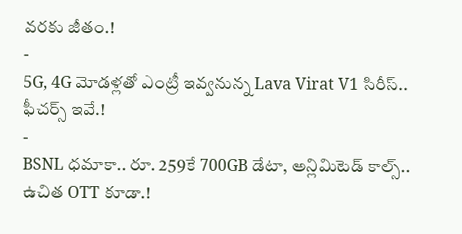వరకు జీతం.!
-
5G, 4G మోడళ్లతో ఎంట్రీ ఇవ్వనున్న Lava Virat V1 సిరీస్.. ఫీచర్స్ ఇవే.!
-
BSNL ధమాకా.. రూ. 259కే 700GB డేటా, అన్లిమిటెడ్ కాల్స్.. ఉచిత OTT కూడా.!